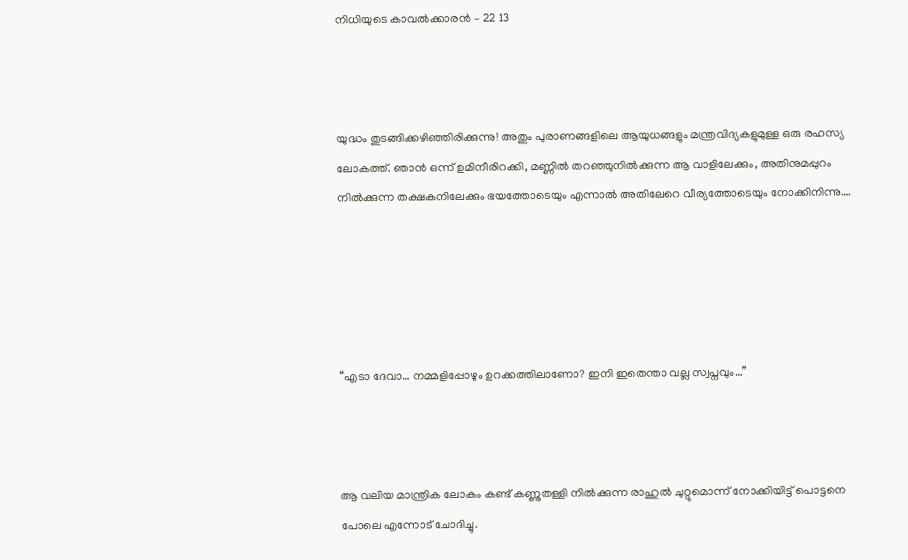നിധിയുടെ കാവൽക്കാരൻ – 22 13



യുദ്ധം തുടങ്ങിക്കഴിഞ്ഞിരിക്കുന്നു! അതും പുരാണങ്ങളിലെ ആയുധങ്ങളും മന്ത്രവിദ്യകളുമുള്ള ഒരു രഹസ്യ ലോകത്ത്. ഞാൻ ഒന്ന് ഉമിനീരിറക്കി, മണ്ണിൽ തറഞ്ഞുനിൽക്കുന്ന ആ വാളിലേക്കും, അതിനുമപ്പുറം നിൽക്കുന്ന തക്ഷകനിലേക്കും ഭയത്തോടെയും എന്നാൽ അതിലേറെ വീര്യത്തോടെയും നോക്കിനിന്നു….





“എടാ ദേവാ… നമ്മളിപ്പോഴും ഉറക്കത്തിലാണോ? ഇനി ഇതെന്താ വല്ല സ്വപ്നവും…”



ആ വലിയ മാന്ത്രിക ലോകം കണ്ട് കണ്ണുതള്ളി നിൽക്കുന്ന രാഹുൽ ചുറ്റുമൊന്ന് നോക്കിയിട്ട് പൊട്ടനെ പോലെ എന്നോട് ചോദിച്ചു.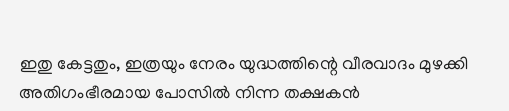ഇതു കേട്ടതും, ഇത്രയും നേരം യുദ്ധത്തിന്റെ വീരവാദം മുഴക്കി അതിഗംഭീരമായ പോസിൽ നിന്ന തക്ഷകൻ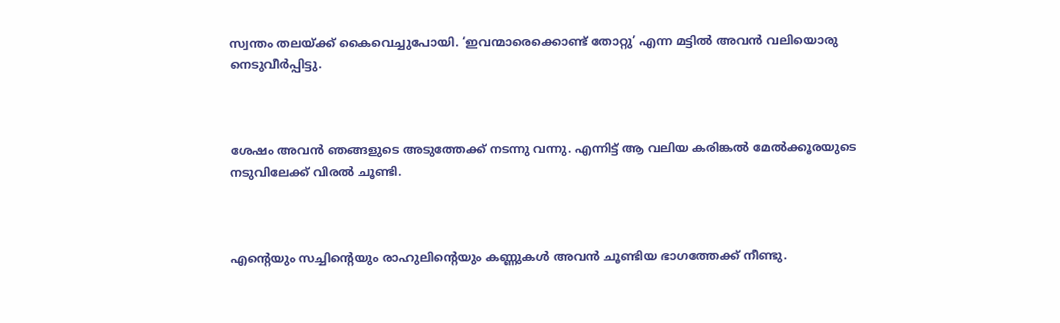സ്വന്തം തലയ്ക്ക് കൈവെച്ചുപോയി. ‘ഇവന്മാരെക്കൊണ്ട് തോറ്റു’ എന്ന മട്ടിൽ അവൻ വലിയൊരു നെടുവീർപ്പിട്ടു.



ശേഷം അവൻ ഞങ്ങളുടെ അടുത്തേക്ക് നടന്നു വന്നു. എന്നിട്ട് ആ വലിയ കരിങ്കൽ മേൽക്കൂരയുടെ നടുവിലേക്ക് വിരൽ ചൂണ്ടി.



എന്റെയും സച്ചിന്റെയും രാഹുലിന്റെയും കണ്ണുകൾ അവൻ ചൂണ്ടിയ ഭാഗത്തേക്ക് നീണ്ടു.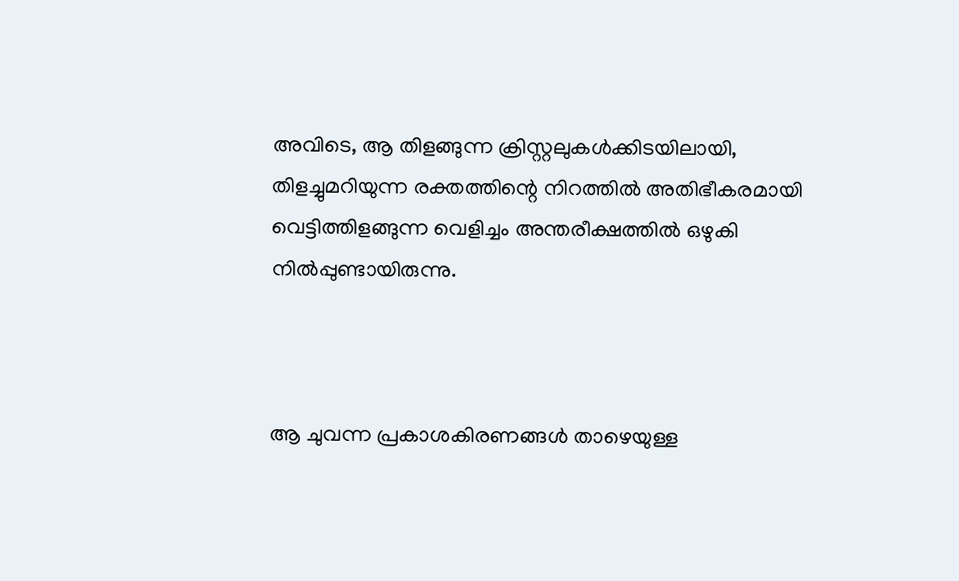അവിടെ, ആ തിളങ്ങുന്ന ക്രിസ്റ്റലുകൾക്കിടയിലായി, തിളച്ചുമറിയുന്ന രക്തത്തിന്റെ നിറത്തിൽ അതിഭീകരമായി വെട്ടിത്തിളങ്ങുന്ന വെളിച്ചം അന്തരീക്ഷത്തിൽ ഒഴുകി നിൽപ്പുണ്ടായിരുന്നു.



ആ ചുവന്ന പ്രകാശകിരണങ്ങൾ താഴെയുള്ള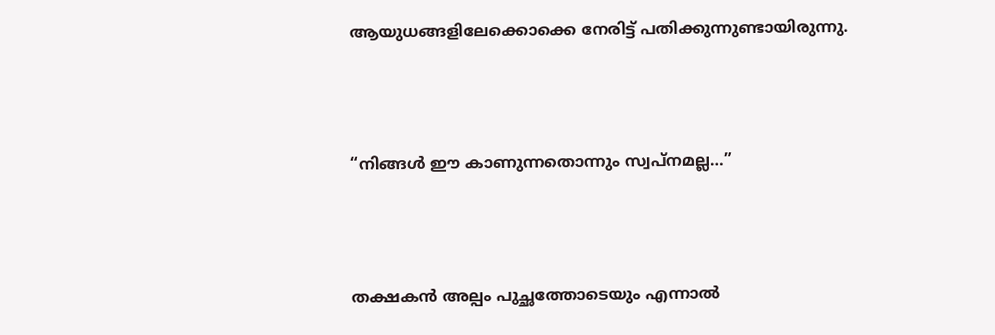ആയുധങ്ങളിലേക്കൊക്കെ നേരിട്ട് പതിക്കുന്നുണ്ടായിരുന്നു.



“നിങ്ങൾ ഈ കാണുന്നതൊന്നും സ്വപ്നമല്ല…”



തക്ഷകൻ അല്പം പുച്ഛത്തോടെയും എന്നാൽ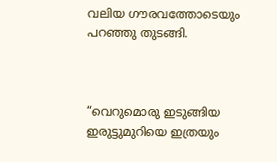വലിയ ഗൗരവത്തോടെയും പറഞ്ഞു തുടങ്ങി.



“വെറുമൊരു ഇടുങ്ങിയ ഇരുട്ടുമുറിയെ ഇത്രയും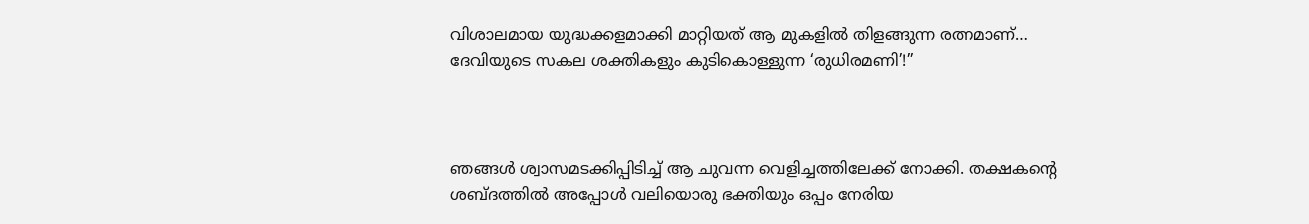വിശാലമായ യുദ്ധക്കളമാക്കി മാറ്റിയത് ആ മുകളിൽ തിളങ്ങുന്ന രത്നമാണ്… ദേവിയുടെ സകല ശക്തികളും കുടികൊള്ളുന്ന ‘രുധിരമണി’!”



ഞങ്ങൾ ശ്വാസമടക്കിപ്പിടിച്ച് ആ ചുവന്ന വെളിച്ചത്തിലേക്ക് നോക്കി. തക്ഷകന്റെ ശബ്ദത്തിൽ അപ്പോൾ വലിയൊരു ഭക്തിയും ഒപ്പം നേരിയ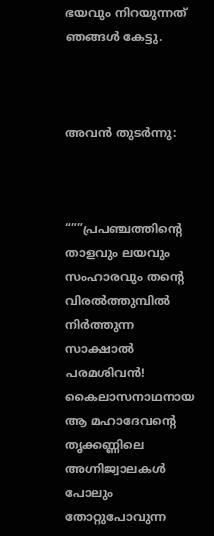ഭയവും നിറയുന്നത് ഞങ്ങൾ കേട്ടു.



അവൻ തുടർന്നു:



“””പ്രപഞ്ചത്തിന്റെ താളവും ലയവും സംഹാരവും തന്റെ വിരൽത്തുമ്പിൽ നിർത്തുന്ന സാക്ഷാൽ പരമശിവൻ! കൈലാസനാഥനായ ആ മഹാദേവന്റെ തൃക്കണ്ണിലെ അഗ്നിജ്വാലകൾ പോലും തോറ്റുപോവുന്ന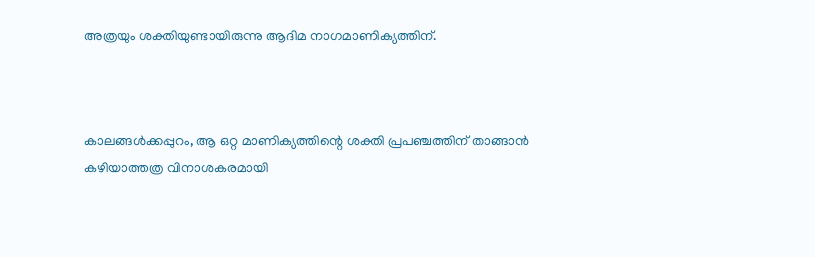അത്രയും ശക്തിയുണ്ടായിരുന്നു ആദിമ നാഗമാണിക്യത്തിന്.



കാലങ്ങൾക്കപ്പുറം, ആ ഒറ്റ മാണിക്യത്തിന്റെ ശക്തി പ്രപഞ്ചത്തിന് താങ്ങാൻ കഴിയാത്തത്ര വിനാശകരമായി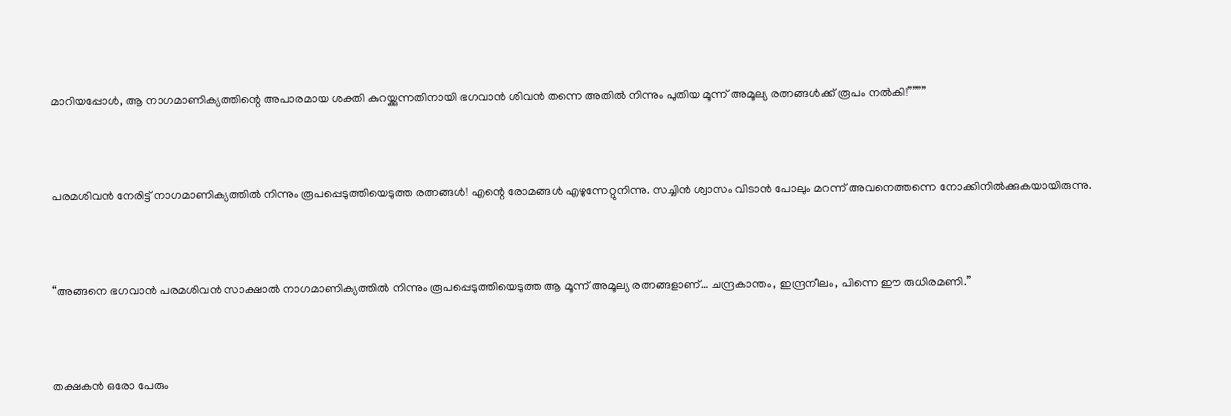മാറിയപ്പോൾ, ആ നാഗമാണിക്യത്തിന്റെ അപാരമായ ശക്തി കുറയ്ക്കുന്നതിനായി ഭഗവാൻ ശിവൻ തന്നെ അതിൽ നിന്നും പുതിയ മൂന്ന് അമൂല്യ രത്നങ്ങൾക്ക് രൂപം നൽകി!””””



പരമശിവൻ നേരിട്ട് നാഗമാണിക്യത്തിൽ നിന്നും രൂപപ്പെടുത്തിയെടുത്ത രത്നങ്ങൾ! എന്റെ രോമങ്ങൾ എഴുന്നേറ്റുനിന്നു. സച്ചിൻ ശ്വാസം വിടാൻ പോലും മറന്ന് അവനെത്തന്നെ നോക്കിനിൽക്കുകയായിരുന്നു.



“അങ്ങനെ ഭഗവാൻ പരമശിവൻ സാക്ഷാൽ നാഗമാണിക്യത്തിൽ നിന്നും രൂപപ്പെടുത്തിയെടുത്ത ആ മൂന്ന് അമൂല്യ രത്നങ്ങളാണ്… ചന്ദ്രകാന്തം, ഇന്ദ്രനീലം, പിന്നെ ഈ രുധിരമണി.”



തക്ഷകൻ ഒരോ പേരും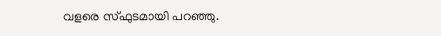വളരെ സ്ഫുടമായി പറഞ്ഞു.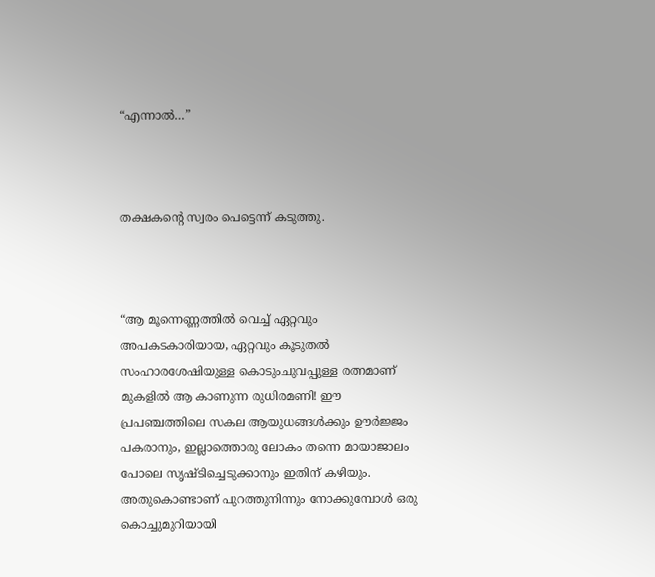“എന്നാൽ…”



തക്ഷകന്റെ സ്വരം പെട്ടെന്ന് കടുത്തു.



“ആ മൂന്നെണ്ണത്തിൽ വെച്ച് ഏറ്റവും അപകടകാരിയായ, ഏറ്റവും കൂടുതൽ സംഹാരശേഷിയുള്ള കൊടുംചുവപ്പുള്ള രത്നമാണ് മുകളിൽ ആ കാണുന്ന രുധിരമണി! ഈ പ്രപഞ്ചത്തിലെ സകല ആയുധങ്ങൾക്കും ഊർജ്ജം പകരാനും, ഇല്ലാത്തൊരു ലോകം തന്നെ മായാജാലം പോലെ സൃഷ്ടിച്ചെടുക്കാനും ഇതിന് കഴിയും. അതുകൊണ്ടാണ് പുറത്തുനിന്നും നോക്കുമ്പോൾ ഒരു കൊച്ചുമുറിയായി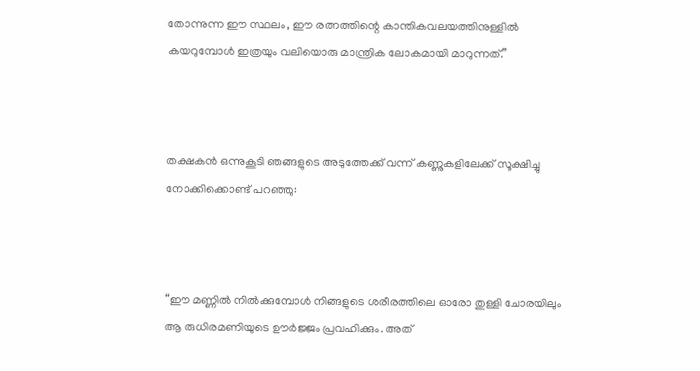തോന്നുന്ന ഈ സ്ഥലം, ഈ രത്നത്തിന്റെ കാന്തികവലയത്തിനുള്ളിൽ കയറുമ്പോൾ ഇത്രയും വലിയൊരു മാന്ത്രിക ലോകമായി മാറുന്നത്.”



തക്ഷകൻ ഒന്നുകൂടി ഞങ്ങളുടെ അടുത്തേക്ക് വന്ന് കണ്ണുകളിലേക്ക് സൂക്ഷിച്ചു നോക്കിക്കൊണ്ട് പറഞ്ഞു:



“ഈ മണ്ണിൽ നിൽക്കുമ്പോൾ നിങ്ങളുടെ ശരീരത്തിലെ ഓരോ തുള്ളി ചോരയിലും ആ രുധിരമണിയുടെ ഊർജ്ജം പ്രവഹിക്കും. അത്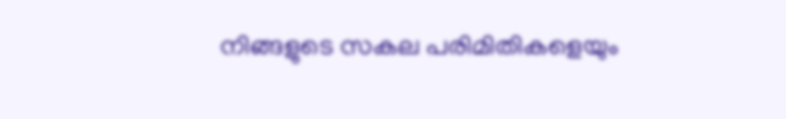നിങ്ങളുടെ സകല പരിമിതികളെയും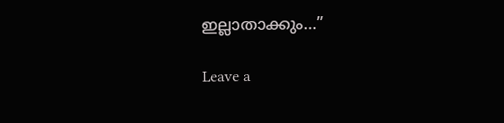ഇല്ലാതാക്കും…”

Leave a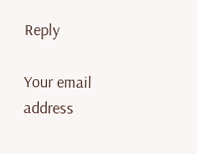Reply

Your email address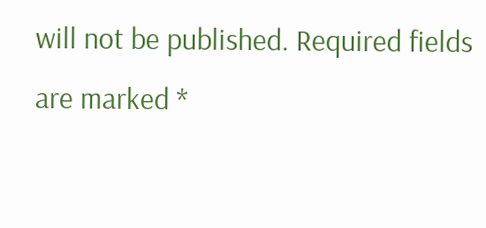will not be published. Required fields are marked *